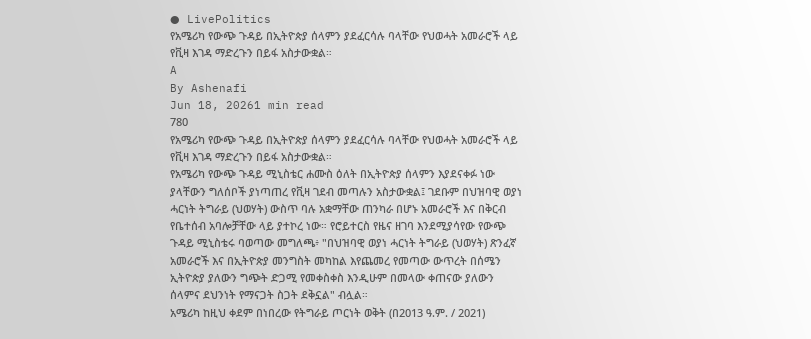● LivePolitics
የአሜሪካ የውጭ ጉዳይ በኢትዮጵያ ሰላምን ያደፈርሳሉ ባላቸው የህወሓት አመራሮች ላይ የቪዛ እገዳ ማድረጉን በይፋ አስታውቋል።
A
By Ashenafi
Jun 18, 20261 min read
780
የአሜሪካ የውጭ ጉዳይ በኢትዮጵያ ሰላምን ያደፈርሳሉ ባላቸው የህወሓት አመራሮች ላይ የቪዛ እገዳ ማድረጉን በይፋ አስታውቋል።
የአሜሪካ የውጭ ጉዳይ ሚኒስቴር ሐሙስ ዕለት በኢትዮጵያ ሰላምን እያደናቀፉ ነው ያላቸውን ግለሰቦች ያነጣጠረ የቪዛ ገደብ መጣሉን አስታውቋል፤ ገደቡም በህዝባዊ ወያነ ሓርነት ትግራይ (ህወሃት) ውስጥ ባሉ አቋማቸው ጠንካራ በሆኑ አመራሮች እና በቅርብ የቤተሰብ አባሎቻቸው ላይ ያተኮረ ነው። የሮይተርስ የዜና ዘገባ እንደሚያሳየው የውጭ ጉዳይ ሚኒስቴሩ ባወጣው መግለጫ፥ "በህዝባዊ ወያነ ሓርነት ትግራይ (ህወሃት) ጽንፈኛ አመራሮች እና በኢትዮጵያ መንግስት መካከል እየጨመረ የመጣው ውጥረት በሰሜን ኢትዮጵያ ያለውን ግጭት ድጋሚ የመቀስቀስ እንዲሁም በመላው ቀጠናው ያለውን ሰላምና ደህንነት የማናጋት ስጋት ደቅኗል" ብሏል።
አሜሪካ ከዚህ ቀደም በነበረው የትግራይ ጦርነት ወቅት (በ2013 ዓ.ም. / 2021)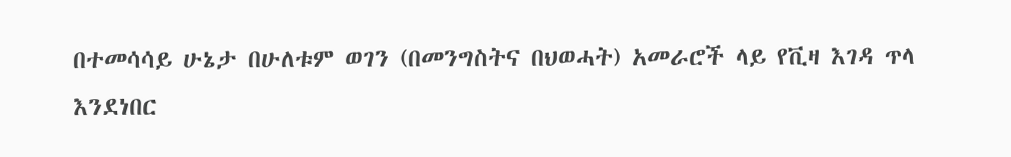በተመሳሳይ ሁኔታ በሁለቱም ወገን (በመንግስትና በህወሓት) አመራሮች ላይ የቪዛ እገዳ ጥላ እንደነበር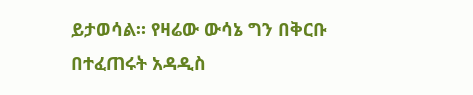ይታወሳል። የዛሬው ውሳኔ ግን በቅርቡ በተፈጠሩት አዳዲስ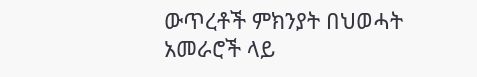ውጥረቶች ምክንያት በህወሓት አመራሮች ላይ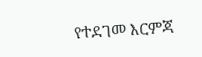የተደገመ እርምጃ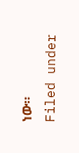ነው።
Filed under